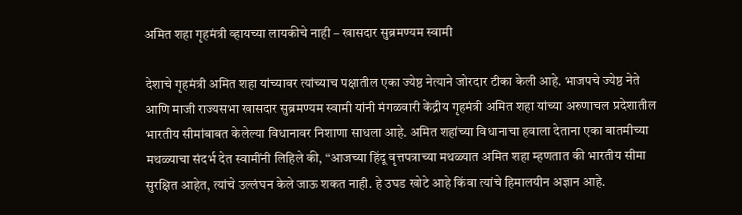अमित शहा गृहमंत्री व्हायच्या लायकीचे नाही – खासदार सुब्रमण्यम स्वामी

देशाचे गृहमंत्री अमित शहा यांच्यावर त्यांच्याच पक्षातील एका ज्येष्ठ नेत्याने जोरदार टीका केली आहे. भाजपचे ज्येष्ठ नेते आणि माजी राज्यसभा खासदार सुब्रमण्यम स्वामी यांनी मंगळवारी केंद्रीय गृहमंत्री अमित शहा यांच्या अरुणाचल प्रदेशातील भारतीय सीमांबाबत केलेल्या विधानावर निशाणा साधला आहे. अमित शहांच्या विधानाचा हवाला देताना एका बातमीच्या मथळ्याचा संदर्भ देत स्वामींनी लिहिले की, “आजच्या हिंदू वृत्तपत्राच्या मथळ्यात अमित शहा म्हणतात की भारतीय सीमा सुरक्षित आहेत, त्यांचे उल्लंघन केले जाऊ शकत नाही. हे उघड खोटे आहे किंवा त्यांचे हिमालयीन अज्ञान आहे.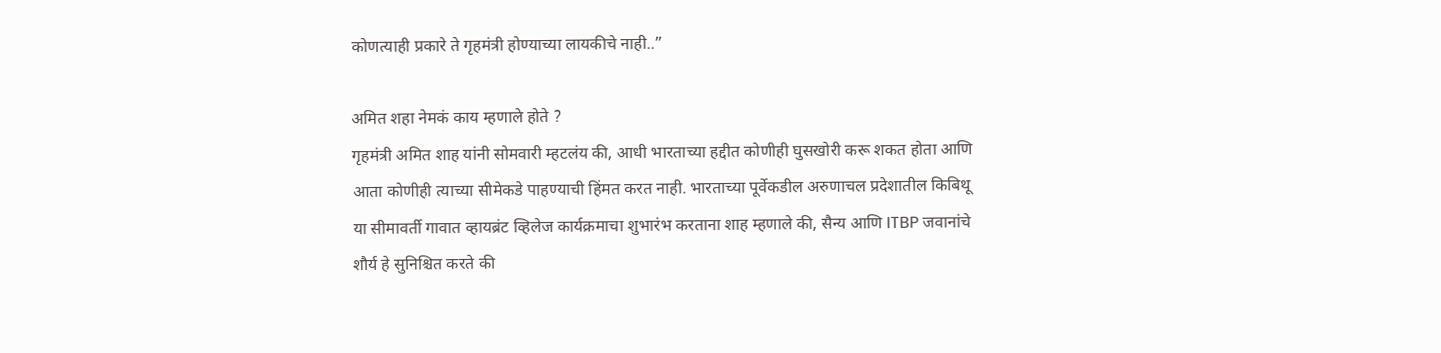कोणत्याही प्रकारे ते गृहमंत्री होण्याच्या लायकीचे नाही..”

अमित शहा नेमकं काय म्हणाले होते ?
गृहमंत्री अमित शाह यांनी सोमवारी म्हटलंय की, आधी भारताच्या हद्दीत कोणीही घुसखोरी करू शकत होता आणि आता कोणीही त्याच्या सीमेकडे पाहण्याची हिंमत करत नाही. भारताच्या पूर्वेकडील अरुणाचल प्रदेशातील किबिथू या सीमावर्ती गावात व्हायब्रंट व्हिलेज कार्यक्रमाचा शुभारंभ करताना शाह म्हणाले की, सैन्य आणि ITBP जवानांचे शौर्य हे सुनिश्चित करते की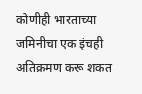कोणीही भारताच्या जमिनीचा एक इंचही अतिक्रमण करू शकत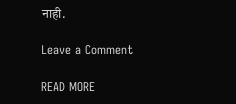नाही.

Leave a Comment

READ MORE